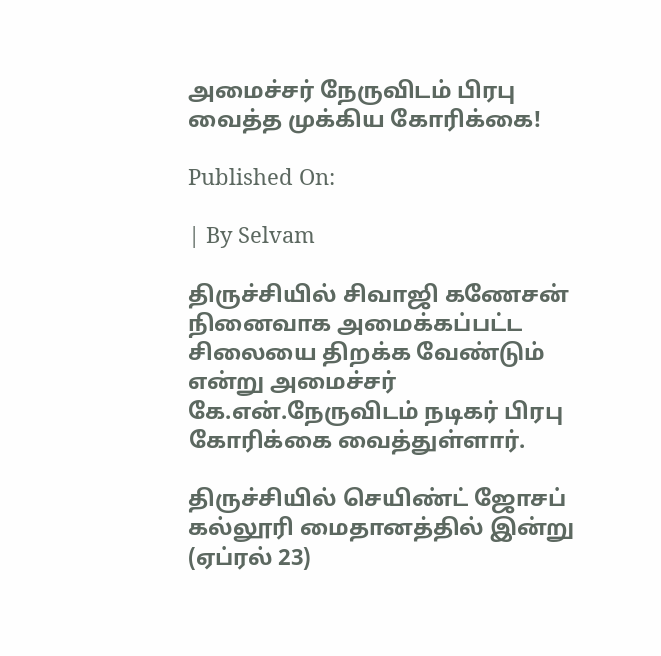அமைச்சர் நேருவிடம் பிரபு வைத்த முக்கிய கோரிக்கை!

Published On:

| By Selvam

திருச்சியில் சிவாஜி கணேசன் நினைவாக அமைக்கப்பட்ட சிலையை திறக்க வேண்டும் என்று அமைச்சர் கே.என்.நேருவிடம் நடிகர் பிரபு கோரிக்கை வைத்துள்ளார்.

திருச்சியில் செயிண்ட் ஜோசப் கல்லூரி மைதானத்தில் இன்று (ஏப்ரல் 23)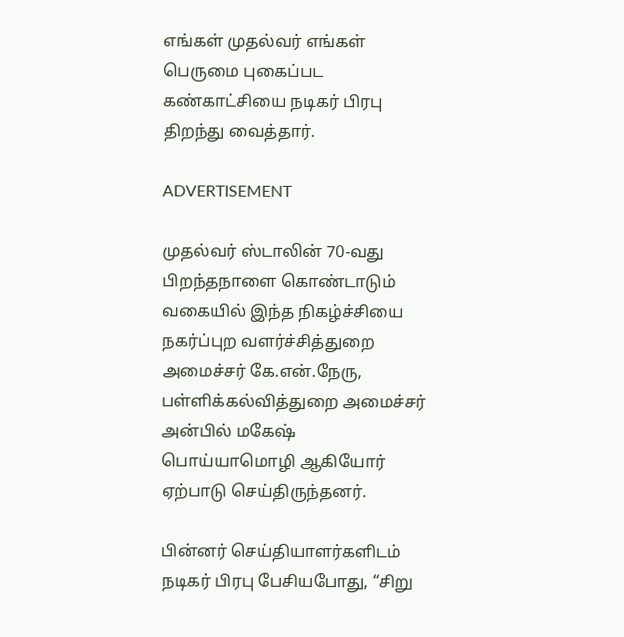எங்கள் முதல்வர் எங்கள் பெருமை புகைப்பட கண்காட்சியை நடிகர் பிரபு திறந்து வைத்தார்.

ADVERTISEMENT

முதல்வர் ஸ்டாலின் 70-வது பிறந்தநாளை கொண்டாடும் வகையில் இந்த நிகழ்ச்சியை நகர்ப்புற வளர்ச்சித்துறை அமைச்சர் கே.என்.நேரு, பள்ளிக்கல்வித்துறை அமைச்சர் அன்பில் மகேஷ் பொய்யாமொழி ஆகியோர் ஏற்பாடு செய்திருந்தனர்.

பின்னர் செய்தியாளர்களிடம் நடிகர் பிரபு பேசியபோது, “சிறு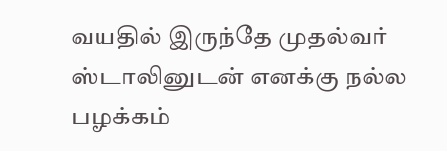வயதில் இருந்தே முதல்வர் ஸ்டாலினுடன் எனக்கு நல்ல பழக்கம்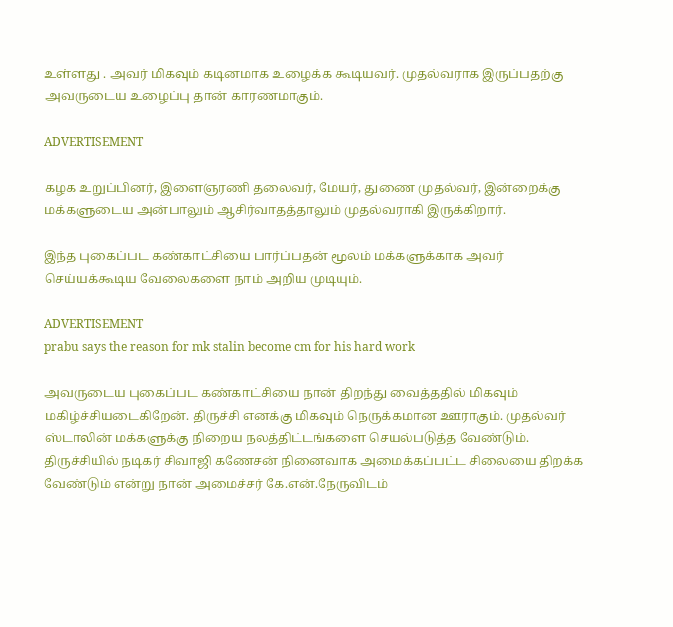உள்ளது . அவர் மிகவும் கடினமாக உழைக்க கூடியவர். முதல்வராக இருப்பதற்கு அவருடைய உழைப்பு தான் காரணமாகும்.

ADVERTISEMENT

கழக உறுப்பினர், இளைஞரணி தலைவர், மேயர், துணை முதல்வர், இன்றைக்கு மக்களுடைய அன்பாலும் ஆசிர்வாதத்தாலும் முதல்வராகி இருக்கிறார்.

இந்த புகைப்பட கண்காட்சியை பார்ப்பதன் மூலம் மக்களுக்காக அவர் செய்யக்கூடிய வேலைகளை நாம் அறிய முடியும்.

ADVERTISEMENT
prabu says the reason for mk stalin become cm for his hard work

அவருடைய புகைப்பட கண்காட்சியை நான் திறந்து வைத்ததில் மிகவும் மகிழ்ச்சியடைகிறேன். திருச்சி எனக்கு மிகவும் நெருக்கமான ஊராகும். முதல்வர் ஸ்டாலின் மக்களுக்கு நிறைய நலத்திட்டங்களை செயல்படுத்த வேண்டும். திருச்சியில் நடிகர் சிவாஜி கணேசன் நினைவாக அமைக்கப்பட்ட சிலையை திறக்க வேண்டும் என்று நான் அமைச்சர் கே.என்.நேருவிடம்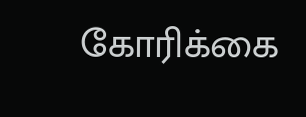கோரிக்கை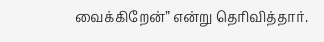வைக்கிறேன்” என்று தெரிவித்தார்.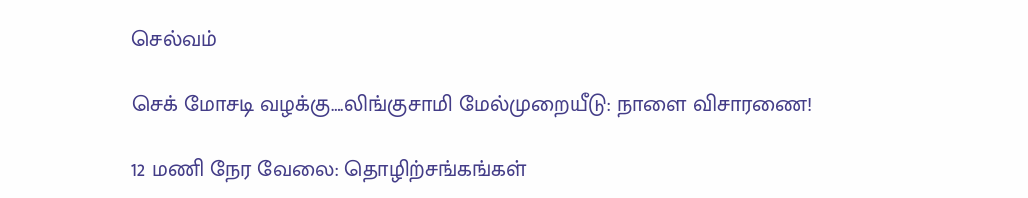செல்வம்

செக் மோசடி வழக்கு….லிங்குசாமி மேல்முறையீடு: நாளை விசாரணை!

12 மணி நேர வேலை: தொழிற்சங்கங்கள்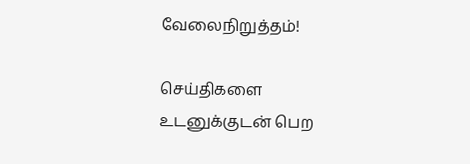வேலைநிறுத்தம்!

செய்திகளை உடனுக்குடன் பெற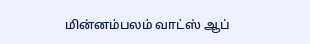மின்னம்பலம் வாட்ஸ் ஆப்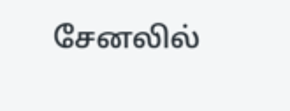சேனலில்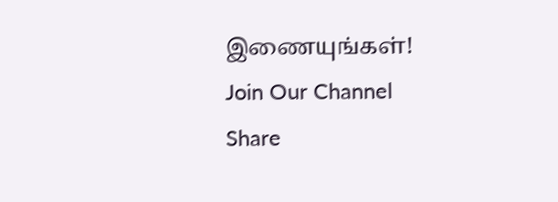இணையுங்கள்!
Join Our Channel
Share